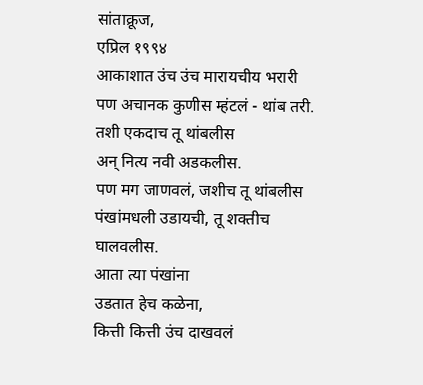सांताक्रूज,
एप्रिल १९९४
आकाशात उंच उंच मारायचीय भरारी
पण अचानक कुणीस म्हंटलं - थांब तरी.
तशी एकदाच तू थांबलीस
अन् नित्य नवी अडकलीस.
पण मग जाणवलं, जशीच तू थांबलीस
पंखांमधली उडायची, तू शक्तीच घालवलीस.
आता त्या पंखांना
उडतात हेच कळेना,
कित्ती कित्ती उंच दाखवलं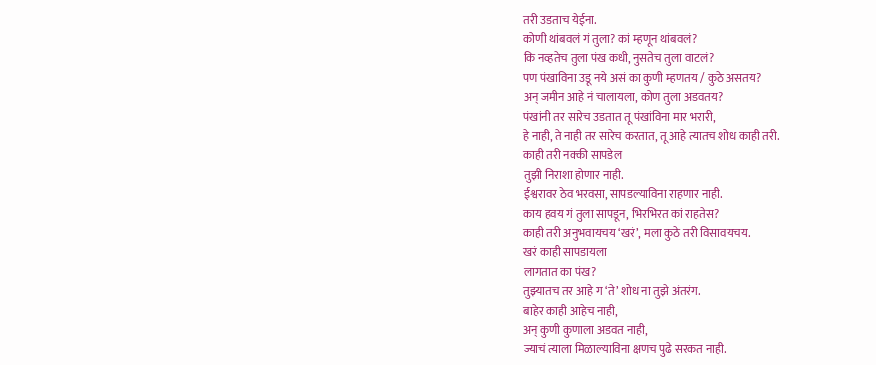तरी उडताच येईना.
कोणी थांबवलं गं तुला? कां म्हणून थांबवलं?
कि नव्हतेच तुला पंख कधी, नुसतेच तुला वाटलं?
पण पंखाविना उडू नये असं का कुणी म्हणतय / कुठे असतय?
अन् जमीन आहे नं चालायला, कोण तुला अडवतय?
पंखांनी तर सारेच उडतात तू पंखांविना मार भरारी,
हे नाही, ते नाही तर सारेच करतात, तू आहे त्यातच शोध काही तरी.
काही तरी नक्की सापडेल
तुझी निराशा होणार नाही.
ईश्वरावर ठेव भरवसा, सापडल्याविना राहणार नाही.
काय हवय गं तुला सापडून, भिरभिरत कां राहतेस?
काही तरी अनुभवायचय ‘खरं’, मला कुठे तरी विसावयचय.
खरं काही सापडायला
लागतात का पंख?
तुझ्यातच तर आहे ग ‘ते’ शोध ना तुझे अंतरंग.
बाहेर काही आहेच नाही,
अन् कुणी कुणाला अडवत नाही,
ज्याचं त्याला मिळाल्याविना क्षणच पुढे सरकत नाही.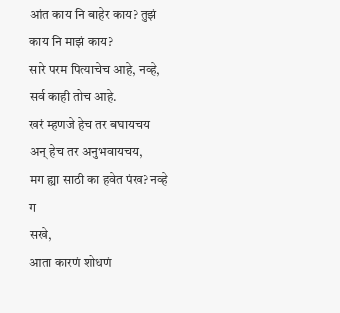आंत काय नि बाहेर काय? तुझं काय नि माझं काय?
सारे परम पित्याचेच आहे, नव्हे, सर्व काही तोच आहे.
खरं म्हणजे हेच तर बघायचय
अन् हेच तर अनुभवायचय,
मग ह्या साठी का हवेत पंख? नव्हे ग
सखे,
आता कारणं शोधणं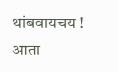थांबवायचय !
आता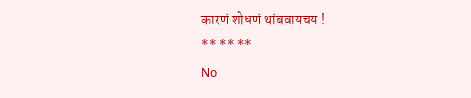कारणं शोधणं थांबवायचय !
** ** **
No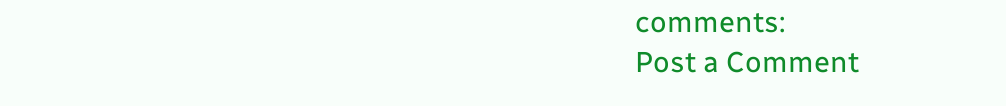comments:
Post a Comment